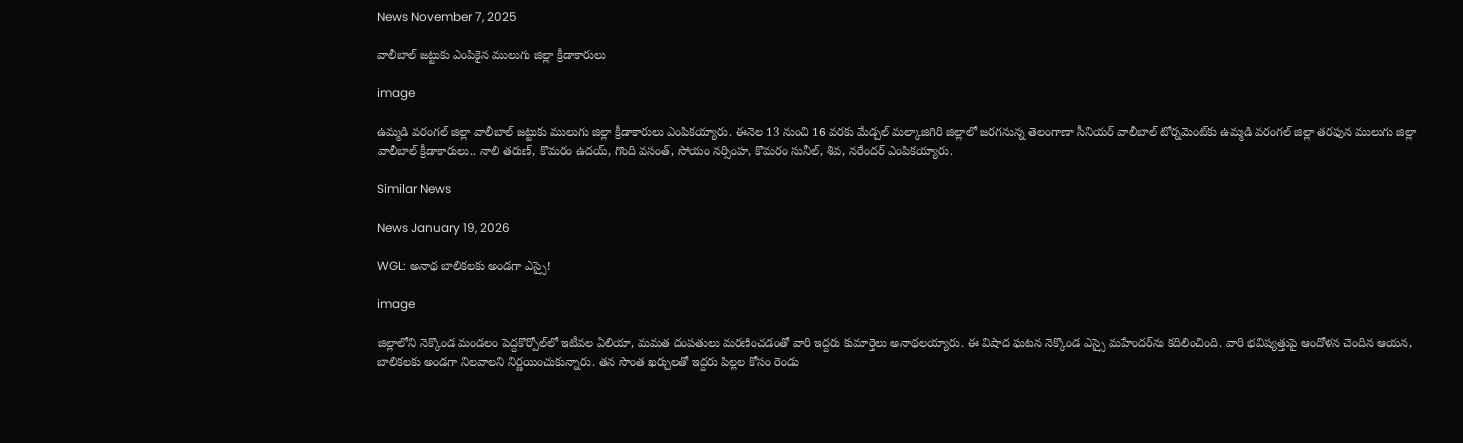News November 7, 2025

వాలీబాల్ జట్టుకు ఎంపికైన ములుగు జిల్లా క్రీడాకారులు

image

ఉమ్మడి వరంగల్ జిల్లా వాలీబాల్ జట్టుకు ములుగు జిల్లా క్రీడాకారులు ఎంపికయ్యారు. ఈనెల 13 నుంచి 16 వరకు మేడ్చల్ మల్కాజిగిరి జిల్లాలో జరగనున్న తెలంగాణా సీనియర్ వాలీబాల్ టోర్నమెంట్‌కు ఉమ్మడి వరంగల్ జిల్లా తరఫున ములుగు జిల్లా వాలీబాల్ క్రీడాకారులు.. నాలి తరుణ్, కొమరం ఉదయ్, గొంది వసంత్, సోయం నర్సింహ, కొమరం సునీల్, శివ, నరేందర్ ఎంపికయ్యారు.

Similar News

News January 19, 2026

WGL: అనాథ బాలికలకు అండగా ఎస్సై!

image

జిల్లాలోని నెక్కొండ మండలం పెద్దకొర్పోల్‌లో ఇటీవల ఏలియా, మమత దంపతులు మరణించడంతో వారి ఇద్దరు కుమార్తెలు అనాథలయ్యారు. ఈ విషాద ఘటన నెక్కొండ ఎస్సై మహేందర్‌ను కదిలించింది. వారి భవిష్యత్తుపై ఆందోళన చెందిన ఆయన, బాలికలకు అండగా నిలవాలని నిర్ణయించుకున్నారు. తన సొంత ఖర్చులతో ఇద్దరు పిల్లల కోసం రెండు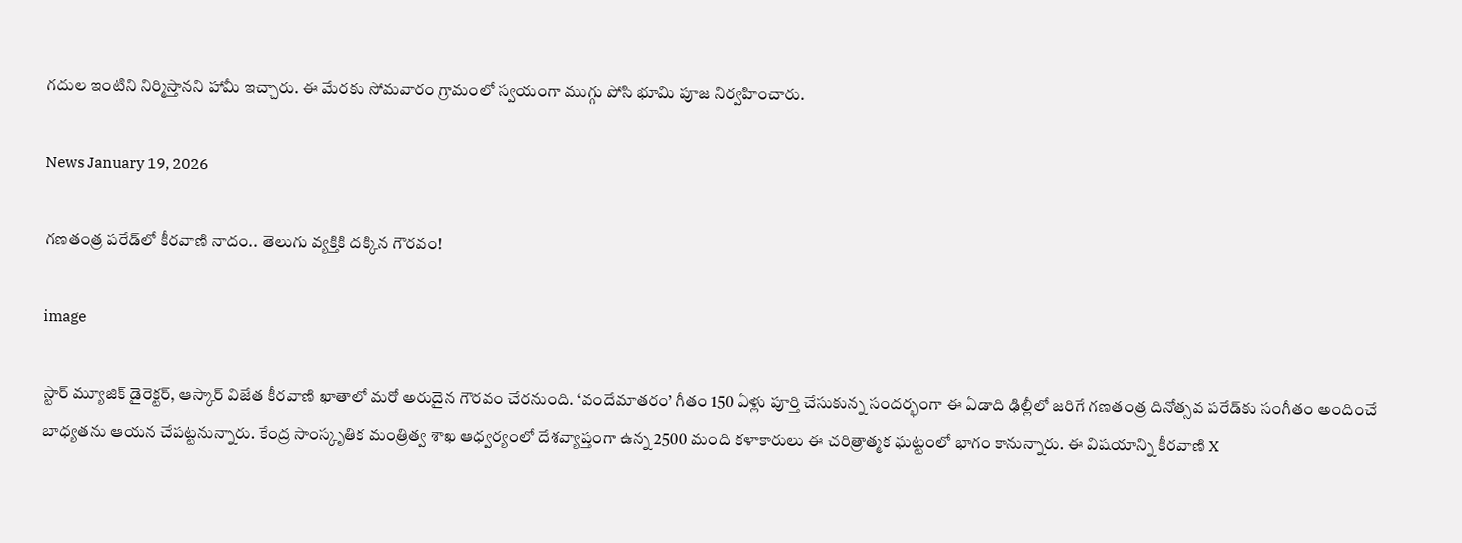గదుల ఇంటిని నిర్మిస్తానని హామీ ఇచ్చారు. ఈ మేరకు సోమవారం గ్రామంలో స్వయంగా ముగ్గు పోసి భూమి పూజ నిర్వహించారు.

News January 19, 2026

గణతంత్ర పరేడ్‌లో కీరవాణి నాదం.. తెలుగు వ్యక్తికి దక్కిన గౌరవం!

image

స్టార్ మ్యూజిక్ డైరెక్టర్, ఆస్కార్ విజేత కీరవాణి ఖాతాలో మరో అరుదైన గౌరవం చేరనుంది. ‘వందేమాతరం’ గీతం 150 ఏళ్లు పూర్తి చేసుకున్న సందర్భంగా ఈ ఏడాది ఢిల్లీలో జరిగే గణతంత్ర దినోత్సవ పరేడ్‌కు సంగీతం అందించే బాధ్యతను ఆయన చేపట్టనున్నారు. కేంద్ర సాంస్కృతిక మంత్రిత్వ శాఖ ఆధ్వర్యంలో దేశవ్యాప్తంగా ఉన్న 2500 మంది కళాకారులు ఈ చరిత్రాత్మక ఘట్టంలో భాగం కానున్నారు. ఈ విషయాన్ని కీరవాణి X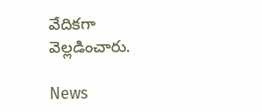వేదికగా వెల్లడించారు.

News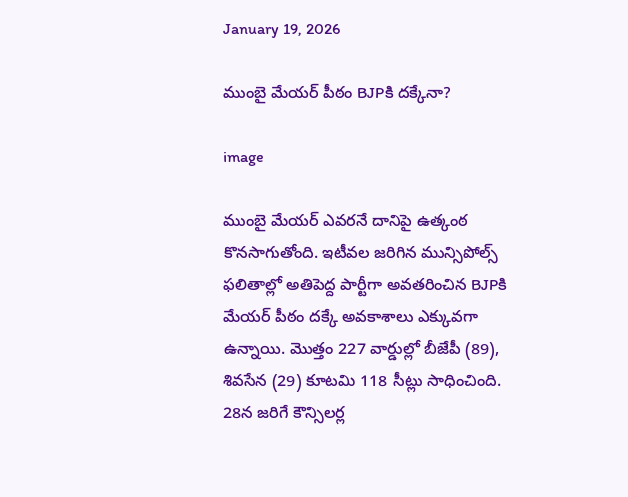January 19, 2026

ముంబై మేయర్ పీఠం BJPకి దక్కేనా?

image

ముంబై మేయర్ ఎవరనే దానిపై ఉత్కంఠ కొనసాగుతోంది. ఇటీవల జరిగిన మున్సిపోల్స్‌ ఫలితాల్లో అతిపెద్ద పార్టీగా అవతరించిన BJPకి మేయర్ పీఠం దక్కే అవకాశాలు ఎక్కువగా ఉన్నాయి. మొత్తం 227 వార్డుల్లో బీజేపీ (89), శివసేన (29) కూటమి 118 సీట్లు సాధించింది. 28న జరిగే కౌన్సిలర్ల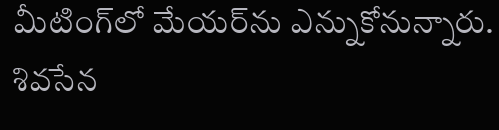మీటింగ్‌లో మేయర్‌ను ఎన్నుకోనున్నారు. శివసేన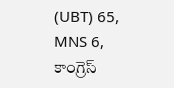(UBT) 65, MNS 6, కాంగ్రెస్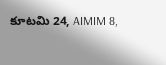కూటమి 24, AIMIM 8,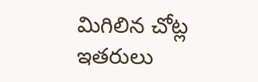మిగిలిన చోట్ల ఇతరులు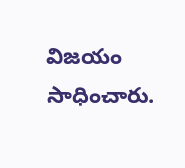విజయం సాధించారు.